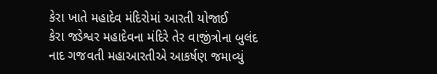કેરા ખાતે મહાદેવ મંદિરોમાં આરતી યોજાઈ
કેરા જડેશ્વર મહાદેવના મંદિરે તેર વાજીંત્રોના બુલંદ નાદ ગજવતી મહાઆરતીએ આકર્ષણ જમાવ્યું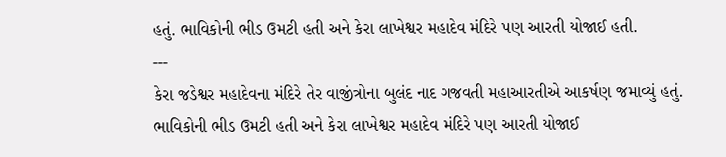હતું. ભાવિકોની ભીડ ઉમટી હતી અને કેરા લાખેશ્વર મહાદેવ મંદિરે પણ આરતી યોજાઈ હતી.
---
કેરા જડેશ્વર મહાદેવના મંદિરે તેર વાજીંત્રોના બુલંદ નાદ ગજવતી મહાઆરતીએ આકર્ષણ જમાવ્યું હતું. ભાવિકોની ભીડ ઉમટી હતી અને કેરા લાખેશ્વર મહાદેવ મંદિરે પણ આરતી યોજાઈ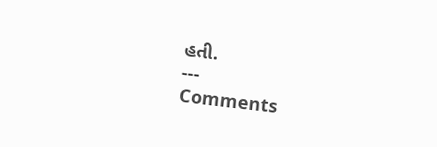હતી.
---
Comments